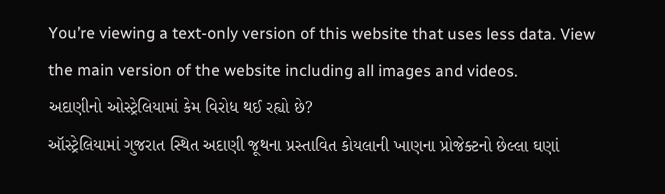You’re viewing a text-only version of this website that uses less data. View the main version of the website including all images and videos.
અદાણીનો ઓસ્ટ્રેલિયામાં કેમ વિરોધ થઈ રહ્યો છે?
ઑસ્ટ્રેલિયામાં ગુજરાત સ્થિત અદાણી જૂથના પ્રસ્તાવિત કોયલાની ખાણના પ્રોજેક્ટનો છેલ્લા ઘણાં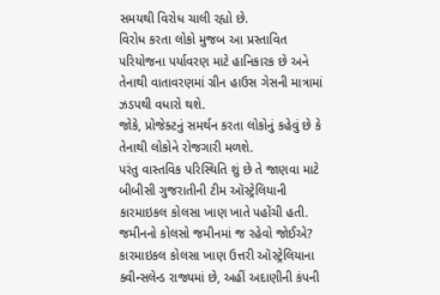સમયથી વિરોધ ચાલી રહ્યો છે.
વિરોધ કરતા લોકો મુજબ આ પ્રસ્તાવિત પરિયોજના પર્યાવરણ માટે હાનિકારક છે અને તેનાથી વાતાવરણમાં ગ્રીન હાઉસ ગેસની માત્રામાં ઝડપથી વધારો થશે.
જોકે, પ્રોજેક્ટનું સમર્થન કરતા લોકોનું કહેવું છે કે તેનાથી લોકોને રોજગારી મળશે.
પરંતુ વાસ્તવિક પરિસ્થિતિ શું છે તે જાણવા માટે બીબીસી ગુજરાતીની ટીમ ઑસ્ટ્રેલિયાની કારમાઇકલ કોલસા ખાણ ખાતે પહોંચી હતી.
જમીનનો કોલસો જમીનમાં જ રહેવો જોઈએ?
કારમાઇકલ કોલસા ખાણ ઉત્તરી ઑસ્ટ્રેલિયાના ક્વીન્સલેન્ડ રાજ્યમાં છે, અહીં અદાણીની કંપની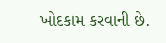ખોદકામ કરવાની છે.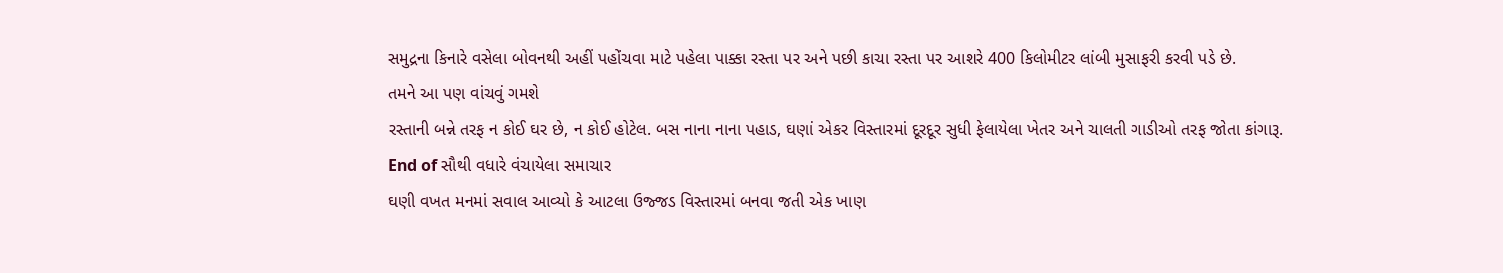સમુદ્રના કિનારે વસેલા બોવનથી અહીં પહોંચવા માટે પહેલા પાક્કા રસ્તા પર અને પછી કાચા રસ્તા પર આશરે 400 કિલોમીટર લાંબી મુસાફરી કરવી પડે છે.
તમને આ પણ વાંચવું ગમશે
રસ્તાની બન્ને તરફ ન કોઈ ઘર છે, ન કોઈ હોટેલ. બસ નાના નાના પહાડ, ઘણાં એકર વિસ્તારમાં દૂરદૂર સુધી ફેલાયેલા ખેતર અને ચાલતી ગાડીઓ તરફ જોતા કાંગારૂ.
End of સૌથી વધારે વંચાયેલા સમાચાર
ઘણી વખત મનમાં સવાલ આવ્યો કે આટલા ઉજ્જડ વિસ્તારમાં બનવા જતી એક ખાણ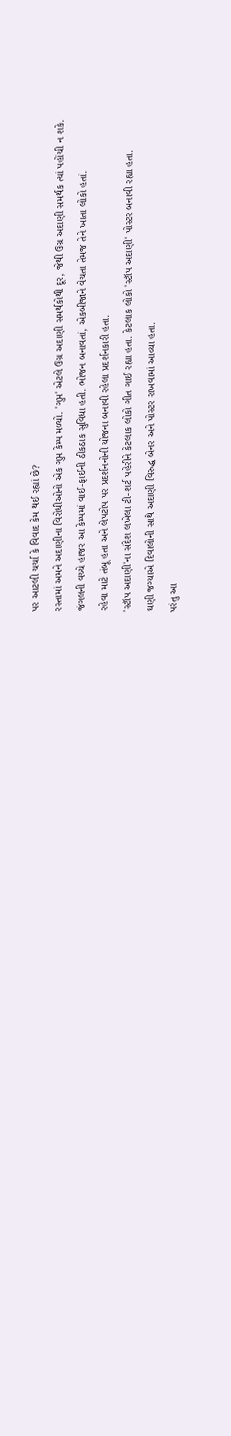પર આટલી ચર્ચા કે વિવાદ કેમ થઈ રહ્યાં છે?
રસ્તામાં અમને અદાણીના વિરોધીઓનો એક ગુપ્ત કેમ્પ મળ્યો. 'ગુપ્ત' એટલે ઉગ્ર અદાણી સમર્થકોથી દૂર, જેથી ઉગ્ર અદાણી સમર્થક ત્યાં પહોંચી ન શકે.
જંગલની વચ્ચે હાજર આ કેમ્પમાં વાઈ-ફાઈની ઠીકઠાક સુવિધા હતી. ભોજન બનાવતાં, એકબીજાને વેચતા તેમજ તેને ખાતા લોકો હતાં.
રહેવા માટે તંબૂ હતા અને લેપટોપ પર પ્રદર્શનનોની યોજના બનાવી રહેલા પ્રદર્શનકારી હતા.
'સ્ટૉપ અદાણી'ના સંદેશ લખેલા ટી-શર્ટ પહેરીને કેટલાક લોકો ગીત ગાઈ રહ્યા હતા. કેટલાક લોકો 'સ્ટૉપ અદાણી' પોસ્ટર બનાવી રહ્યા હતા.
ઘણી જગ્યાએ દિવાલોની સાથે અદાણી વિરુદ્ધ બેનર અને પોસ્ટર રાખવામાં આવ્યા હતા.
પરંતુ આ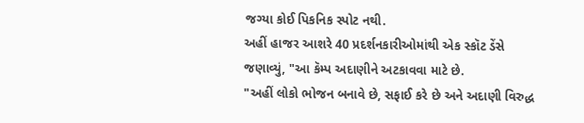જગ્યા કોઈ પિકનિક સ્પોટ નથી.
અહીં હાજર આશરે 40 પ્રદર્શનકારીઓમાંથી એક સ્કૉટ ડેંસે જણાવ્યું, "આ કૅમ્પ અદાણીને અટકાવવા માટે છે.
"અહીં લોકો ભોજન બનાવે છે, સફાઈ કરે છે અને અદાણી વિરુદ્ધ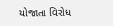યોજાતા વિરોધ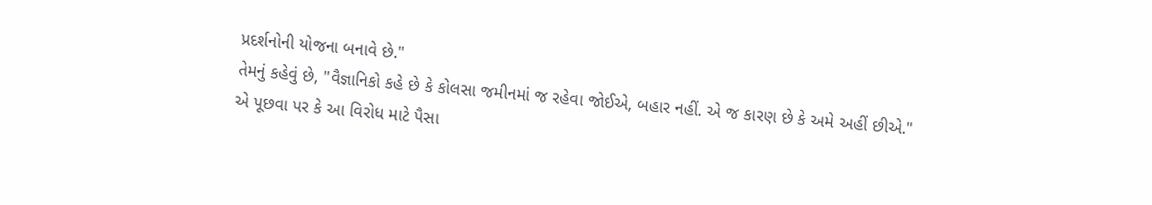પ્રદર્શનોની યોજના બનાવે છે."
તેમનું કહેવું છે, "વૈજ્ઞાનિકો કહે છે કે કોલસા જમીનમાં જ રહેવા જોઈએ, બહાર નહીં. એ જ કારણ છે કે અમે અહીં છીએ."
એ પૂછવા પર કે આ વિરોધ માટે પૈસા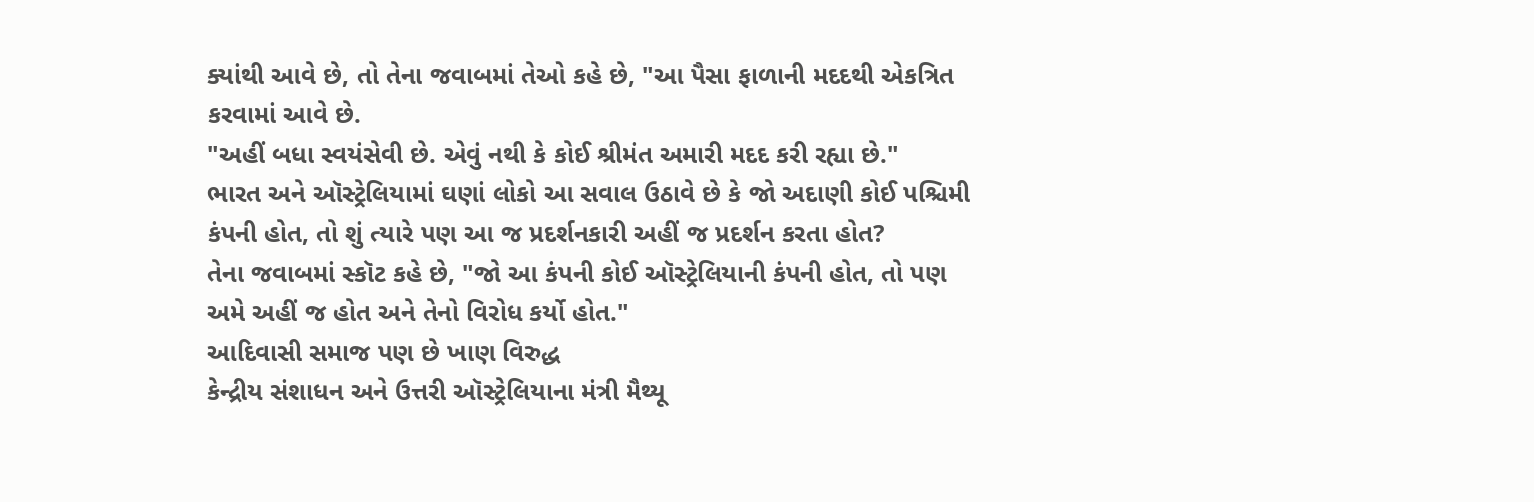ક્યાંથી આવે છે, તો તેના જવાબમાં તેઓ કહે છે, "આ પૈસા ફાળાની મદદથી એકત્રિત કરવામાં આવે છે.
"અહીં બધા સ્વયંસેવી છે. એવું નથી કે કોઈ શ્રીમંત અમારી મદદ કરી રહ્યા છે."
ભારત અને ઑસ્ટ્રેલિયામાં ઘણાં લોકો આ સવાલ ઉઠાવે છે કે જો અદાણી કોઈ પશ્ચિમી કંપની હોત, તો શું ત્યારે પણ આ જ પ્રદર્શનકારી અહીં જ પ્રદર્શન કરતા હોત?
તેના જવાબમાં સ્કૉટ કહે છે, "જો આ કંપની કોઈ ઑસ્ટ્રેલિયાની કંપની હોત, તો પણ અમે અહીં જ હોત અને તેનો વિરોધ કર્યો હોત."
આદિવાસી સમાજ પણ છે ખાણ વિરુદ્ધ
કેન્દ્રીય સંશાધન અને ઉત્તરી ઑસ્ટ્રેલિયાના મંત્રી મૈથ્યૂ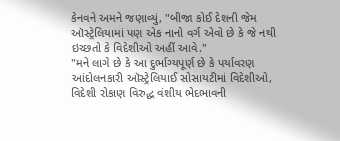કેનવને અમને જણાવ્યું, "બીજા કોઈ દેશની જેમ ઑસ્ટ્રેલિયામાં પણ એક નાનો વર્ગ એવો છે કે જે નથી ઇચ્છતો કે વિદેશીઓ અહીં આવે."
"મને લાગે છે કે આ દુર્ભાગ્યપૂર્ણ છે કે પર્યાવરણ આંદોલનકારી ઑસ્ટ્રેલિયાઈ સોસાયટીમાં વિદેશીઓ, વિદેશી રોકાણ વિરુદ્ધ વંશીય ભેદભાવની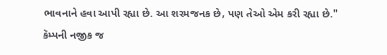ભાવનાને હવા આપી રહ્યા છે. આ શરમજનક છે, પણ તેઓ એમ કરી રહ્યા છે."
કૅમ્પની નજીક જ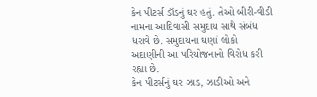કેન પીટર્સ ડૉડનું ઘર હતું. તેઓ બીરી-વીડી નામના આદિવાસી સમુદાય સાથે સંબંધ ધરાવે છે. સમુદાયના ઘણાં લોકો અદાણીની આ પરિયોજનાનો વિરોધ કરી રહ્યા છે.
કેન પીટર્સનું ઘર ઝાડ, ઝાડીઓ અને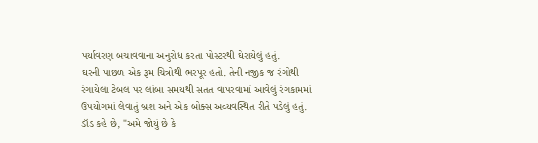પર્યાવરણ બચાવવાના અનુરોધ કરતા પોસ્ટરથી ઘેરાયેલું હતું.
ઘરની પાછળ એક રૂમ ચિત્રોથી ભરપૂર હતો. તેની નજીક જ રંગોથી રંગાયેલા ટેબલ પર લાંબા સમયથી સતત વાપરવામાં આવેલું રંગકામમાં ઉપયોગમાં લેવાતું બ્રશ અને એક બોક્સ અવ્યવસ્થિત રીતે પડેલું હતું.
ડૉડ કહે છે, "અમે જોયું છે કે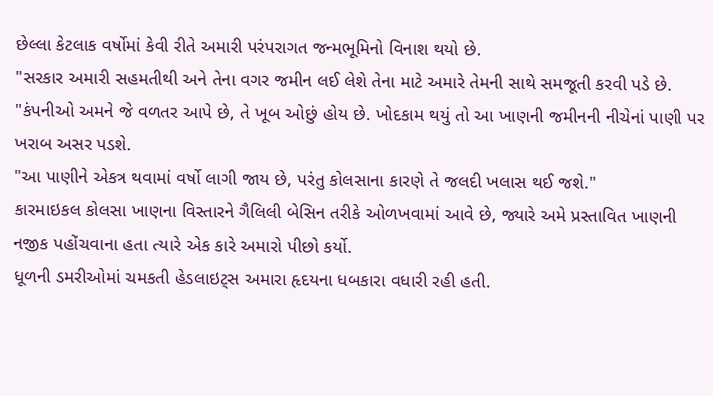છેલ્લા કેટલાક વર્ષોમાં કેવી રીતે અમારી પરંપરાગત જન્મભૂમિનો વિનાશ થયો છે.
"સરકાર અમારી સહમતીથી અને તેના વગર જમીન લઈ લેશે તેના માટે અમારે તેમની સાથે સમજૂતી કરવી પડે છે.
"કંપનીઓ અમને જે વળતર આપે છે, તે ખૂબ ઓછું હોય છે. ખોદકામ થયું તો આ ખાણની જમીનની નીચેનાં પાણી પર ખરાબ અસર પડશે.
"આ પાણીને એકત્ર થવામાં વર્ષો લાગી જાય છે, પરંતુ કોલસાના કારણે તે જલદી ખલાસ થઈ જશે."
કારમાઇકલ કોલસા ખાણના વિસ્તારને ગૈલિલી બેસિન તરીકે ઓળખવામાં આવે છે, જ્યારે અમે પ્રસ્તાવિત ખાણની નજીક પહોંચવાના હતા ત્યારે એક કારે અમારો પીછો કર્યો.
ધૂળની ડમરીઓમાં ચમકતી હેડલાઇટ્સ અમારા હૃદયના ધબકારા વધારી રહી હતી.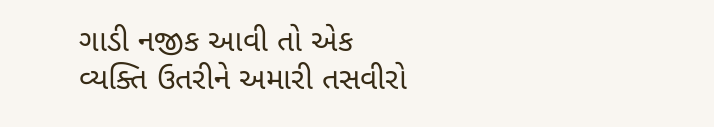ગાડી નજીક આવી તો એક વ્યક્તિ ઉતરીને અમારી તસવીરો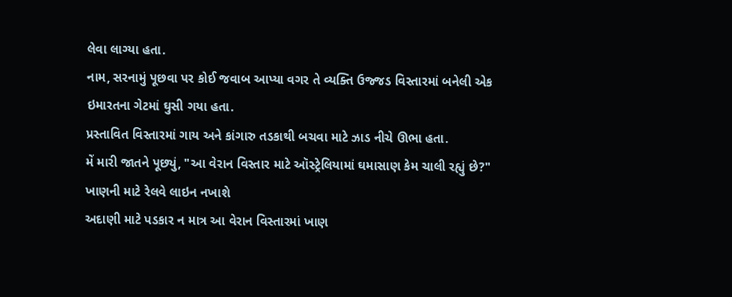લેવા લાગ્યા હતા.
નામ, સરનામું પૂછવા પર કોઈ જવાબ આપ્યા વગર તે વ્યક્તિ ઉજ્જડ વિસ્તારમાં બનેલી એક ઇમારતના ગેટમાં ઘુસી ગયા હતા.
પ્રસ્તાવિત વિસ્તારમાં ગાય અને કાંગારુ તડકાથી બચવા માટે ઝાડ નીચે ઊભા હતા.
મેં મારી જાતને પૂછ્યું, "આ વેરાન વિસ્તાર માટે ઑસ્ટ્રેલિયામાં ઘમાસાણ કેમ ચાલી રહ્યું છે?"
ખાણની માટે રેલવે લાઇન નખાશે
અદાણી માટે પડકાર ન માત્ર આ વેરાન વિસ્તારમાં ખાણ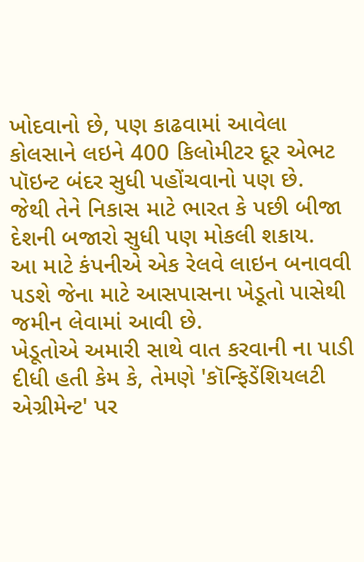ખોદવાનો છે, પણ કાઢવામાં આવેલા કોલસાને લઇને 400 કિલોમીટર દૂર એભટ પૉઇન્ટ બંદર સુધી પહોંચવાનો પણ છે.
જેથી તેને નિકાસ માટે ભારત કે પછી બીજા દેશની બજારો સુધી પણ મોકલી શકાય.
આ માટે કંપનીએ એક રેલવે લાઇન બનાવવી પડશે જેના માટે આસપાસના ખેડૂતો પાસેથી જમીન લેવામાં આવી છે.
ખેડૂતોએ અમારી સાથે વાત કરવાની ના પાડી દીધી હતી કેમ કે, તેમણે 'કૉન્ફિડેંશિયલટી એગ્રીમેન્ટ' પર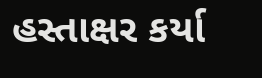હસ્તાક્ષર કર્યા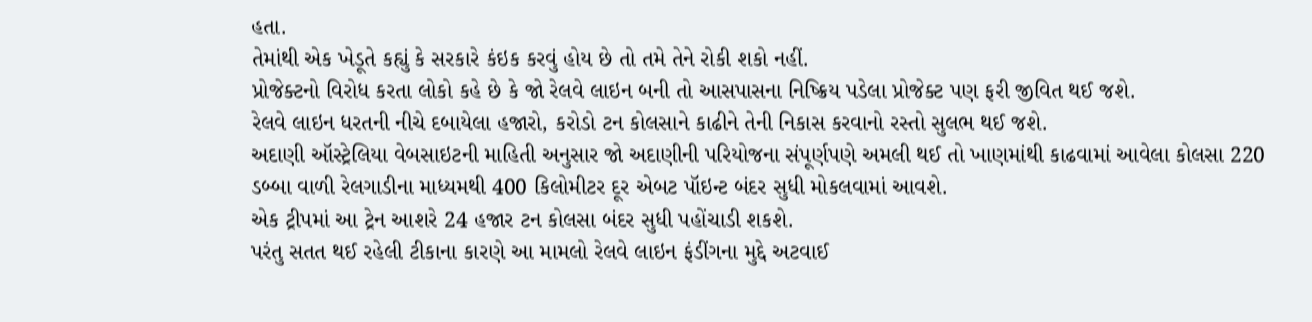હતા.
તેમાંથી એક ખેડૂતે કહ્યું કે સરકારે કંઇક કરવું હોય છે તો તમે તેને રોકી શકો નહીં.
પ્રોજેક્ટનો વિરોધ કરતા લોકો કહે છે કે જો રેલવે લાઇન બની તો આસપાસના નિષ્ક્રિય પડેલા પ્રોજેક્ટ પણ ફરી જીવિત થઈ જશે.
રેલવે લાઇન ધરતની નીચે દબાયેલા હજારો, કરોડો ટન કોલસાને કાઢીને તેની નિકાસ કરવાનો રસ્તો સુલભ થઈ જશે.
અદાણી ઑસ્ટ્રેલિયા વેબસાઇટની માહિતી અનુસાર જો અદાણીની પરિયોજના સંપૂર્ણપણે અમલી થઈ તો ખાણમાંથી કાઢવામાં આવેલા કોલસા 220 ડબ્બા વાળી રેલગાડીના માધ્યમથી 400 કિલોમીટર દૂર એબટ પૉઇન્ટ બંદર સુધી મોકલવામાં આવશે.
એક ટ્રીપમાં આ ટ્રેન આશરે 24 હજાર ટન કોલસા બંદર સુધી પહોંચાડી શકશે.
પરંતુ સતત થઈ રહેલી ટીકાના કારણે આ મામલો રેલવે લાઇન ફંડીંગના મુદ્દે અટવાઈ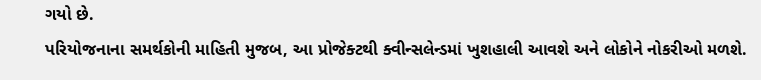ગયો છે.
પરિયોજનાના સમર્થકોની માહિતી મુજબ, આ પ્રોજેક્ટથી ક્વીન્સલેન્ડમાં ખુશહાલી આવશે અને લોકોને નોકરીઓ મળશે.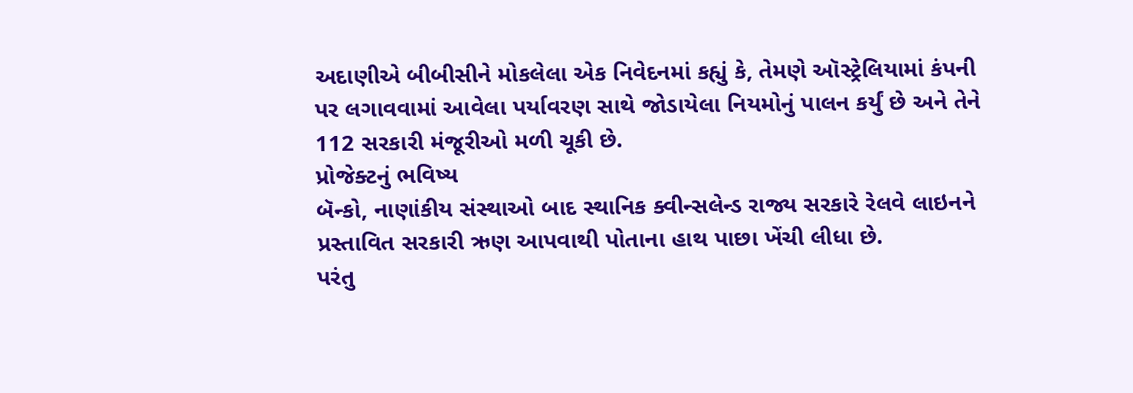અદાણીએ બીબીસીને મોકલેલા એક નિવેદનમાં કહ્યું કે, તેમણે ઑસ્ટ્રેલિયામાં કંપની પર લગાવવામાં આવેલા પર્યાવરણ સાથે જોડાયેલા નિયમોનું પાલન કર્યું છે અને તેને 112 સરકારી મંજૂરીઓ મળી ચૂકી છે.
પ્રોજેક્ટનું ભવિષ્ય
બૅન્કો, નાણાંકીય સંસ્થાઓ બાદ સ્થાનિક ક્વીન્સલેન્ડ રાજ્ય સરકારે રેલવે લાઇનને પ્રસ્તાવિત સરકારી ઋણ આપવાથી પોતાના હાથ પાછા ખેંચી લીધા છે.
પરંતુ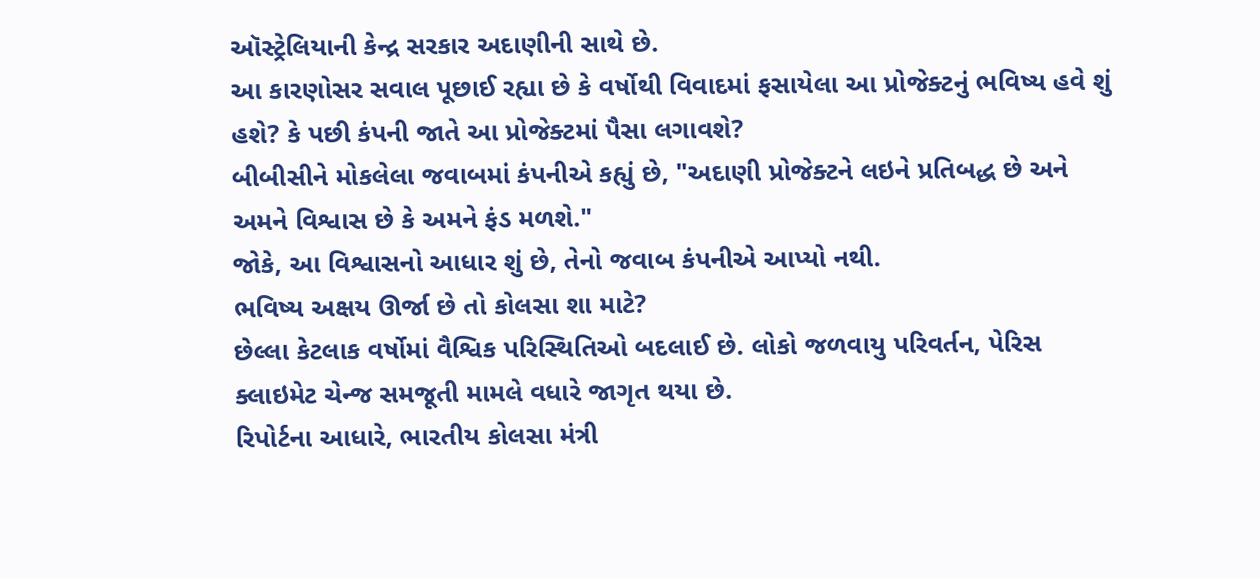ઑસ્ટ્રેલિયાની કેન્દ્ર સરકાર અદાણીની સાથે છે.
આ કારણોસર સવાલ પૂછાઈ રહ્યા છે કે વર્ષોથી વિવાદમાં ફસાયેલા આ પ્રોજેક્ટનું ભવિષ્ય હવે શું હશે? કે પછી કંપની જાતે આ પ્રોજેક્ટમાં પૈસા લગાવશે?
બીબીસીને મોકલેલા જવાબમાં કંપનીએ કહ્યું છે, "અદાણી પ્રોજેક્ટને લઇને પ્રતિબદ્ધ છે અને અમને વિશ્વાસ છે કે અમને ફંડ મળશે."
જોકે, આ વિશ્વાસનો આધાર શું છે, તેનો જવાબ કંપનીએ આપ્યો નથી.
ભવિષ્ય અક્ષય ઊર્જા છે તો કોલસા શા માટે?
છેલ્લા કેટલાક વર્ષોમાં વૈશ્વિક પરિસ્થિતિઓ બદલાઈ છે. લોકો જળવાયુ પરિવર્તન, પેરિસ ક્લાઇમેટ ચેન્જ સમજૂતી મામલે વધારે જાગૃત થયા છે.
રિપોર્ટના આધારે, ભારતીય કોલસા મંત્રી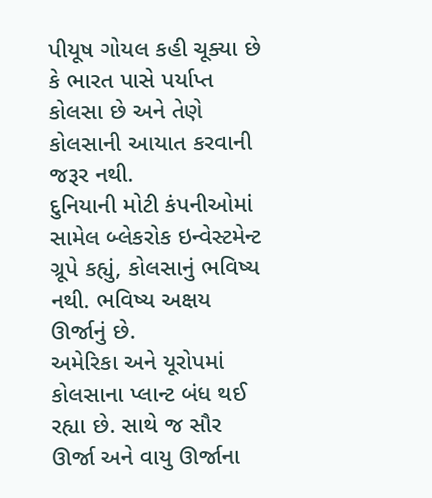પીયૂષ ગોયલ કહી ચૂક્યા છે કે ભારત પાસે પર્યાપ્ત કોલસા છે અને તેણે કોલસાની આયાત કરવાની જરૂર નથી.
દુનિયાની મોટી કંપનીઓમાં સામેલ બ્લેકરોક ઇન્વેસ્ટમેન્ટ ગ્રૂપે કહ્યું, કોલસાનું ભવિષ્ય નથી. ભવિષ્ય અક્ષય ઊર્જાનું છે.
અમેરિકા અને યૂરોપમાં કોલસાના પ્લાન્ટ બંધ થઈ રહ્યા છે. સાથે જ સૌર ઊર્જા અને વાયુ ઊર્જાના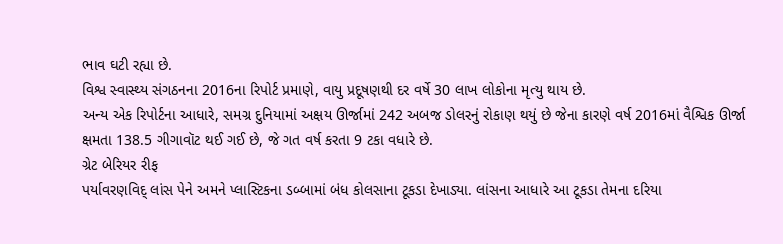ભાવ ઘટી રહ્યા છે.
વિશ્વ સ્વાસ્થ્ય સંગઠનના 2016ના રિપોર્ટ પ્રમાણે, વાયુ પ્રદૂષણથી દર વર્ષે 30 લાખ લોકોના મૃત્યુ થાય છે.
અન્ય એક રિપોર્ટના આધારે, સમગ્ર દુનિયામાં અક્ષય ઊર્જામાં 242 અબજ ડોલરનું રોકાણ થયું છે જેના કારણે વર્ષ 2016માં વૈશ્વિક ઊર્જા ક્ષમતા 138.5 ગીગાવૉટ થઈ ગઈ છે, જે ગત વર્ષ કરતા 9 ટકા વધારે છે.
ગ્રેટ બેરિયર રીફ
પર્યાવરણવિદ્ લાંસ પેને અમને પ્લાસ્ટિકના ડબ્બામાં બંધ કોલસાના ટૂકડા દેખાડ્યા. લાંસના આધારે આ ટૂકડા તેમના દરિયા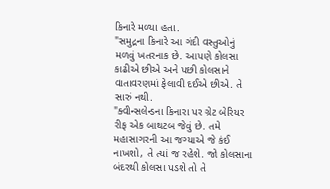કિનારે મળ્યા હતા.
"સમુદ્રના કિનારે આ ગંદી વસ્તુઓનું મળવું ખતરનાક છે. આપણે કોલસા કાઢીએ છીએ અને પછી કોલસાને વાતાવરણમાં ફેલાવી દઈએ છીએ. તે સારું નથી.
"ક્વીન્સલેન્ડના કિનારા પર ગ્રેટ બેરિયર રીફ એક બાથટબ જેવું છે. તમે મહાસાગરની આ જગ્યાએ જે કંઈ નાખશો, તે ત્યાં જ રહેશે. જો કોલસાના બંદરથી કોલસા પડશે તો તે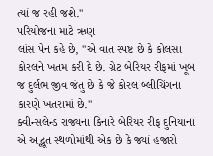ત્યાં જ રહી જશે."
પરિયોજના માટે ઋણ
લાંસ પેન કહે છે, "એ વાત સ્પષ્ટ છે કે કોલસા કોરલને ખતમ કરી દે છે. ગ્રેટ બેરિયર રીફમાં ખૂબ જ દુર્લભ જીવ જંતુ છે કે જે કોરલ બ્લીચિંગના કારણે ખતરામાં છે."
ક્વીન્સલેન્ડ રાજ્યના કિનારે બેરિયર રીફ દુનિયાના એ અદ્ભૂત સ્થળોમાંથી એક છે કે જ્યાં હજારો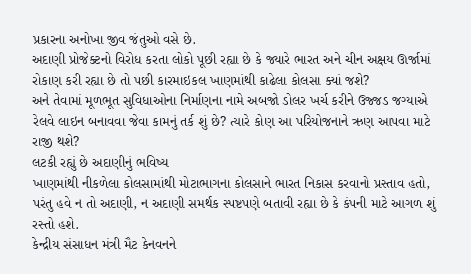પ્રકારના અનોખા જીવ જંતુઓ વસે છે.
અદાણી પ્રોજેક્ટનો વિરોધ કરતા લોકો પૂછી રહ્યા છે કે જ્યારે ભારત અને ચીન અક્ષય ઊર્જામાં રોકાણ કરી રહ્યા છે તો પછી કારમાઇકલ ખાણમાંથી કાઢેલા કોલસા ક્યાં જશે?
અને તેવામાં મૂળભૂત સુવિધાઓના નિર્માણના નામે અબજો ડોલર ખર્ચ કરીને ઉજ્જડ જગ્યાએ રેલવે લાઇન બનાવવા જેવા કામનું તર્ક શું છે? ત્યારે કોણ આ પરિયોજનાને ઋણ આપવા માટે રાજી થશે?
લટકી રહ્યું છે અદાણીનું ભવિષ્ય
ખાણમાંથી નીકળેલા કોલસામાંથી મોટાભાગના કોલસાને ભારત નિકાસ કરવાનો પ્રસ્તાવ હતો, પરંતુ હવે ન તો અદાણી, ન અદાણી સમર્થક સ્પષ્ટપણે બતાવી રહ્યા છે કે કંપની માટે આગળ શું રસ્તો હશે.
કેન્દ્રીય સંસાધન મંત્રી મૈટ કેનવનને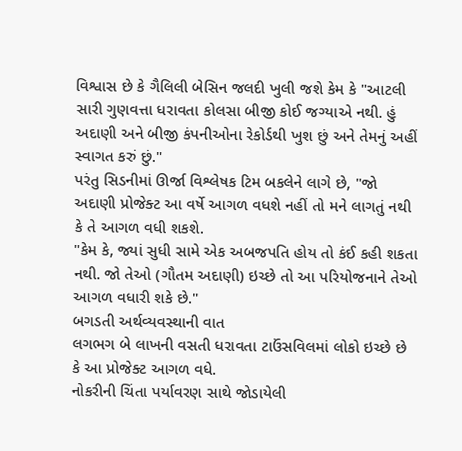વિશ્વાસ છે કે ગૈલિલી બેસિન જલદી ખુલી જશે કેમ કે "આટલી સારી ગુણવત્તા ધરાવતા કોલસા બીજી કોઈ જગ્યાએ નથી. હું અદાણી અને બીજી કંપનીઓના રેકોર્ડથી ખુશ છું અને તેમનું અહીં સ્વાગત કરું છું."
પરંતુ સિડનીમાં ઊર્જા વિશ્લેષક ટિમ બકલેને લાગે છે, "જો અદાણી પ્રોજેક્ટ આ વર્ષે આગળ વધશે નહીં તો મને લાગતું નથી કે તે આગળ વધી શકશે.
"કેમ કે, જ્યાં સુધી સામે એક અબજપતિ હોય તો કંઈ કહી શકતા નથી. જો તેઓ (ગૌતમ અદાણી) ઇચ્છે તો આ પરિયોજનાને તેઓ આગળ વધારી શકે છે."
બગડતી અર્થવ્યવસ્થાની વાત
લગભગ બે લાખની વસતી ધરાવતા ટાઉંસવિલમાં લોકો ઇચ્છે છે કે આ પ્રોજેક્ટ આગળ વધે.
નોકરીની ચિંતા પર્યાવરણ સાથે જોડાયેલી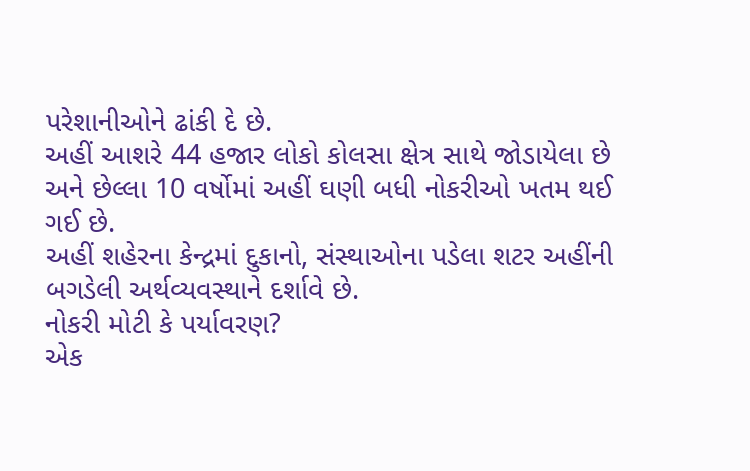પરેશાનીઓને ઢાંકી દે છે.
અહીં આશરે 44 હજાર લોકો કોલસા ક્ષેત્ર સાથે જોડાયેલા છે અને છેલ્લા 10 વર્ષોમાં અહીં ઘણી બધી નોકરીઓ ખતમ થઈ ગઈ છે.
અહીં શહેરના કેન્દ્રમાં દુકાનો, સંસ્થાઓના પડેલા શટર અહીંની બગડેલી અર્થવ્યવસ્થાને દર્શાવે છે.
નોકરી મોટી કે પર્યાવરણ?
એક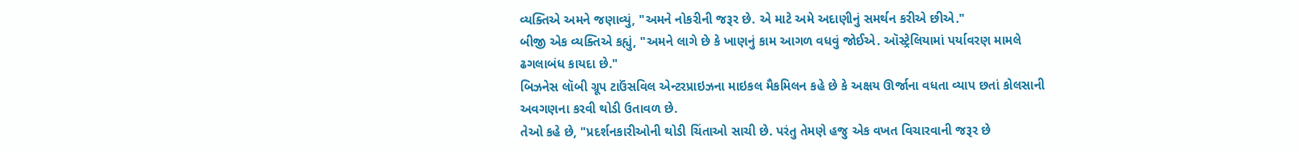વ્યક્તિએ અમને જણાવ્યું, "અમને નોકરીની જરૂર છે. એ માટે અમે અદાણીનું સમર્થન કરીએ છીએ."
બીજી એક વ્યક્તિએ કહ્યું, "અમને લાગે છે કે ખાણનું કામ આગળ વધવું જોઈએ. ઑસ્ટ્રેલિયામાં પર્યાવરણ મામલે ઢગલાબંધ કાયદા છે."
બિઝનેસ લૉબી ગ્રૂપ ટાઉંસવિલ એન્ટરપ્રાઇઝના માઇકલ મૈકમિલન કહે છે કે અક્ષય ઊર્જાના વધતા વ્યાપ છતાં કોલસાની અવગણના કરવી થોડી ઉતાવળ છે.
તેઓ કહે છે, "પ્રદર્શનકારીઓની થોડી ચિંતાઓ સાચી છે. પરંતુ તેમણે હજુ એક વખત વિચારવાની જરૂર છે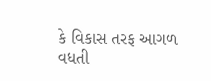કે વિકાસ તરફ આગળ વધતી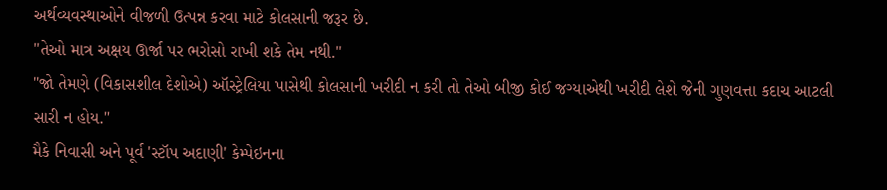અર્થવ્યવસ્થાઓને વીજળી ઉત્પન્ન કરવા માટે કોલસાની જરૂર છે.
"તેઓ માત્ર અક્ષય ઊર્જા પર ભરોસો રાખી શકે તેમ નથી."
"જો તેમણે (વિકાસશીલ દેશોએ) ઑસ્ટ્રેલિયા પાસેથી કોલસાની ખરીદી ન કરી તો તેઓ બીજી કોઈ જગ્યાએથી ખરીદી લેશે જેની ગુણવત્તા કદાચ આટલી સારી ન હોય."
મૈકે નિવાસી અને પૂર્વ 'સ્ટૉપ અદાણી' કેમ્પેઇનના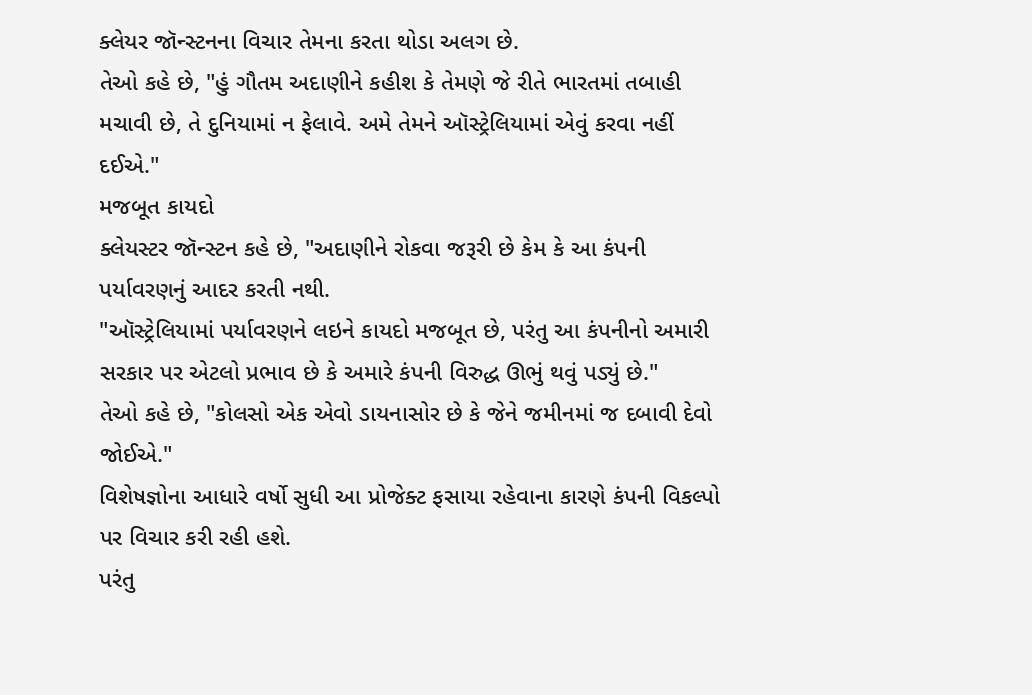ક્લેયર જૉન્સ્ટનના વિચાર તેમના કરતા થોડા અલગ છે.
તેઓ કહે છે, "હું ગૌતમ અદાણીને કહીશ કે તેમણે જે રીતે ભારતમાં તબાહી મચાવી છે, તે દુનિયામાં ન ફેલાવે. અમે તેમને ઑસ્ટ્રેલિયામાં એવું કરવા નહીં દઈએ."
મજબૂત કાયદો
ક્લેયસ્ટર જૉન્સ્ટન કહે છે, "અદાણીને રોકવા જરૂરી છે કેમ કે આ કંપની પર્યાવરણનું આદર કરતી નથી.
"ઑસ્ટ્રેલિયામાં પર્યાવરણને લઇને કાયદો મજબૂત છે, પરંતુ આ કંપનીનો અમારી સરકાર પર એટલો પ્રભાવ છે કે અમારે કંપની વિરુદ્ધ ઊભું થવું પડ્યું છે."
તેઓ કહે છે, "કોલસો એક એવો ડાયનાસોર છે કે જેને જમીનમાં જ દબાવી દેવો જોઈએ."
વિશેષજ્ઞોના આધારે વર્ષો સુધી આ પ્રોજેક્ટ ફસાયા રહેવાના કારણે કંપની વિકલ્પો પર વિચાર કરી રહી હશે.
પરંતુ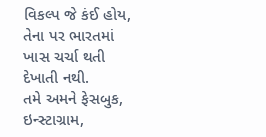વિકલ્પ જે કંઈ હોય, તેના પર ભારતમાં ખાસ ચર્ચા થતી દેખાતી નથી.
તમે અમને ફેસબુક, ઇન્સ્ટાગ્રામ,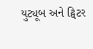યુટ્યૂબ અને ટ્વિટર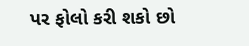પર ફોલો કરી શકો છો